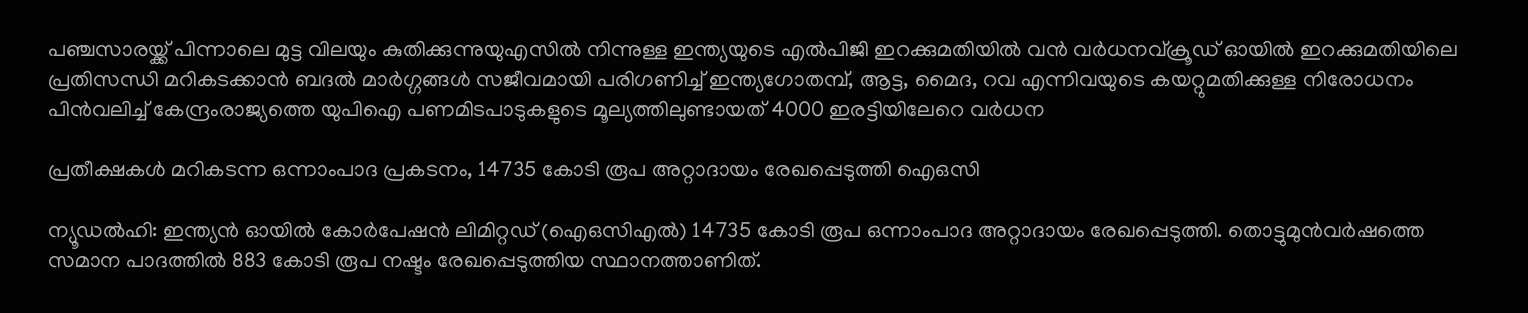പഞ്ചസാരയ്ക്ക് പിന്നാലെ മുട്ട വിലയും കുതിക്കുന്നുയുഎസിൽ നിന്നുള്ള ഇന്ത്യയുടെ എൽപിജി ഇറക്കുമതിയിൽ വൻ വർധനവ്ക്രൂഡ് ഓയില്‍ ഇറക്കുമതിയിലെ പ്രതിസന്ധി മറികടക്കാൻ ബദൽ മാർഗ്ഗങ്ങള്‍ സജീവമായി പരിഗണിച്ച് ഇന്ത്യഗോതമ്പ്, ആട്ട, മൈദ, റവ എന്നിവയുടെ കയറ്റുമതിക്കുള്ള നിരോധനം പിന്‍വലിച്ച് കേന്ദ്രംരാജ്യത്തെ യുപിഐ പണമിടപാടുകളുടെ മൂല്യത്തിലുണ്ടായത് 4000 ഇരട്ടിയിലേറെ വർധന

പ്രതീക്ഷകള്‍ മറികടന്ന ഒന്നാംപാദ പ്രകടനം, 14735 കോടി രൂപ അറ്റാദായം രേഖപ്പെടുത്തി ഐഒസി

ന്യൂഡല്‍ഹി: ഇന്ത്യന്‍ ഓയില്‍ കോര്‍പേഷന്‍ ലിമിറ്റഡ് (ഐഒസിഎല്‍) 14735 കോടി രൂപ ഒന്നാംപാദ അറ്റാദായം രേഖപ്പെടുത്തി. തൊട്ടുമുന്‍വര്‍ഷത്തെ സമാന പാദത്തില്‍ 883 കോടി രൂപ നഷ്ടം രേഖപ്പെടുത്തിയ സ്ഥാനത്താണിത്.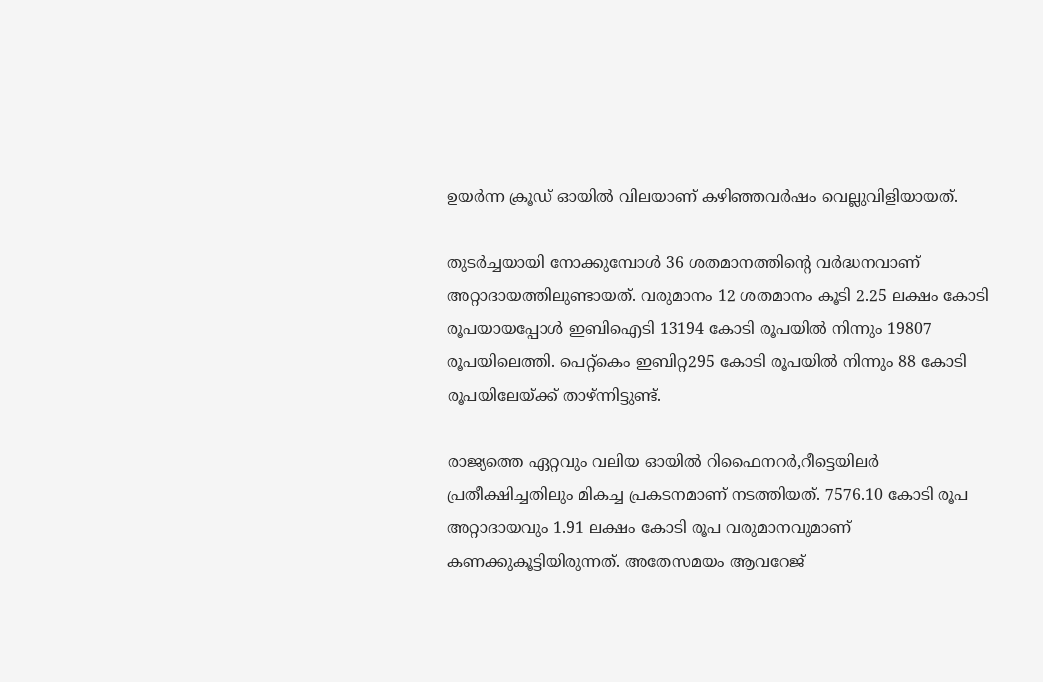ഉയര്‍ന്ന ക്രൂഡ് ഓയില്‍ വിലയാണ് കഴിഞ്ഞവര്‍ഷം വെല്ലുവിളിയായത്.

തുടര്‍ച്ചയായി നോക്കുമ്പോള്‍ 36 ശതമാനത്തിന്റെ വര്‍ദ്ധനവാണ് അറ്റാദായത്തിലുണ്ടായത്. വരുമാനം 12 ശതമാനം കൂടി 2.25 ലക്ഷം കോടി രൂപയായപ്പോള്‍ ഇബിഐടി 13194 കോടി രൂപയില്‍ നിന്നും 19807 രൂപയിലെത്തി. പെറ്റ്‌കെം ഇബിറ്റ295 കോടി രൂപയില്‍ നിന്നും 88 കോടി രൂപയിലേയ്ക്ക് താഴ്ന്നിട്ടുണ്ട്.

രാജ്യത്തെ ഏറ്റവും വലിയ ഓയില്‍ റിഫൈനറര്‍,റീട്ടെയിലര്‍ പ്രതീക്ഷിച്ചതിലും മികച്ച പ്രകടനമാണ് നടത്തിയത്. 7576.10 കോടി രൂപ അറ്റാദായവും 1.91 ലക്ഷം കോടി രൂപ വരുമാനവുമാണ് കണക്കുകൂട്ടിയിരുന്നത്. അതേസമയം ആവറേജ്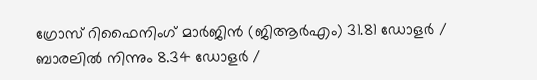ഗ്രോസ് റിഫൈനിംഗ് മാര്‍ജിന്‍ (ജിആര്‍എം) 31.81 ഡോളര്‍ / ബാരലില്‍ നിന്നും 8.34 ഡോളര്‍ /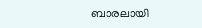ബാരലായി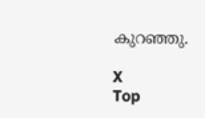കുറഞ്ഞു.

X
Top